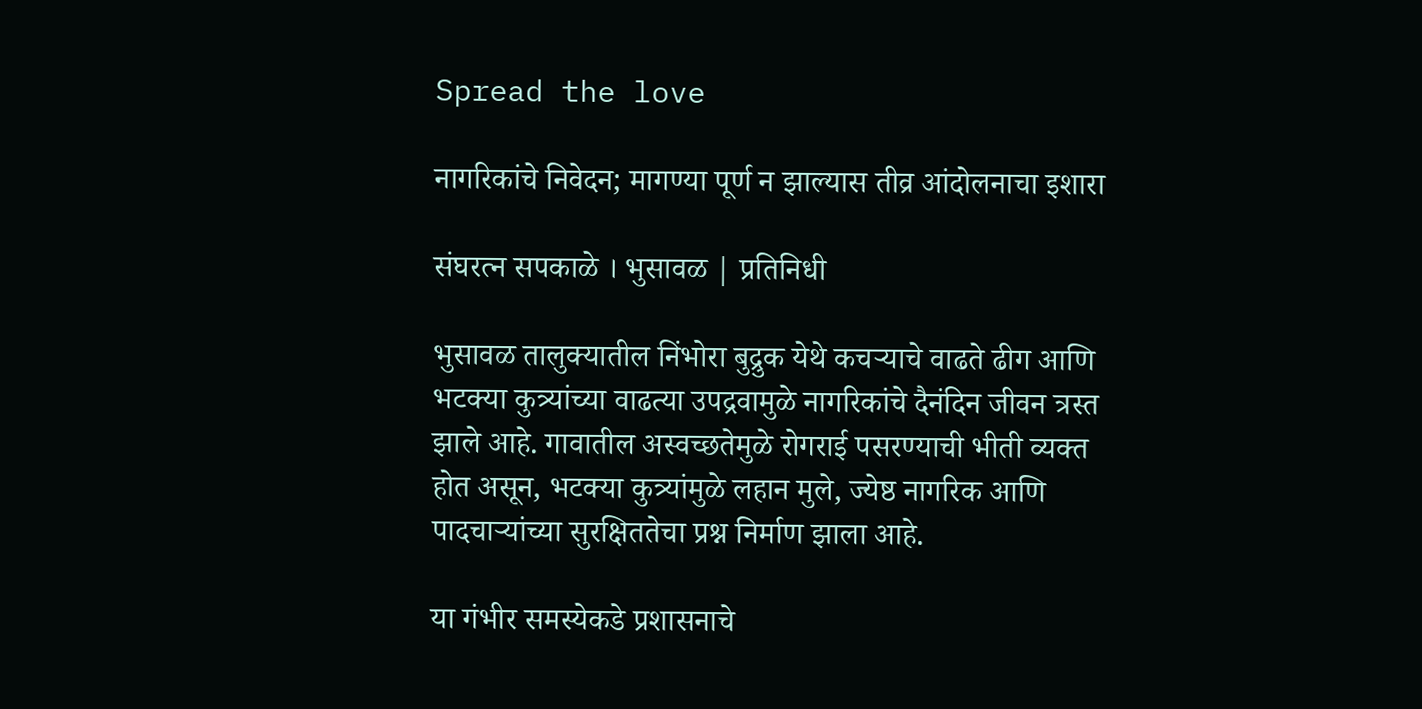Spread the love

नागरिकांचे निवेदन; मागण्या पूर्ण न झाल्यास तीव्र आंदोलनाचा इशारा

संघरत्न सपकाळे । भुसावळ | प्रतिनिधी

भुसावळ तालुक्यातील निंभोरा बुद्रुक येथे कचऱ्याचे वाढते ढीग आणि भटक्या कुत्र्यांच्या वाढत्या उपद्रवामुळे नागरिकांचे दैनंदिन जीवन त्रस्त झाले आहे. गावातील अस्वच्छतेमुळे रोगराई पसरण्याची भीती व्यक्त होत असून, भटक्या कुत्र्यांमुळे लहान मुले, ज्येष्ठ नागरिक आणि पादचाऱ्यांच्या सुरक्षिततेचा प्रश्न निर्माण झाला आहे.

या गंभीर समस्येकडे प्रशासनाचे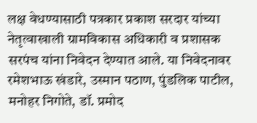लक्ष वेधण्यासाठी पत्रकार प्रकाश सरदार यांच्या नेतृत्वाखाली ग्रामविकास अधिकारी व प्रशासक सरपंच यांना निवेदन देण्यात आले. या निवेदनावर रमेशभाऊ खंडारे, उस्मान पठाण, पुंडलिक पाटील, मनोहर निगोते, डॉ. प्रमोद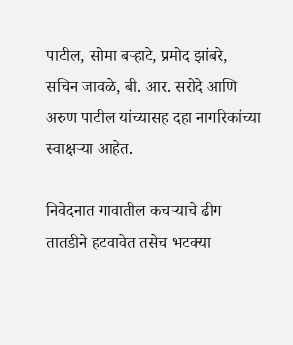पाटील, सोमा बऱ्हाटे, प्रमोद झांबरे, सचिन जावळे, बी. आर. सरोदे आणि अरुण पाटील यांच्यासह दहा नागरिकांच्या स्वाक्षऱ्या आहेत.

निवेदनात गावातील कचऱ्याचे ढीग तातडीने हटवावेत तसेच भटक्या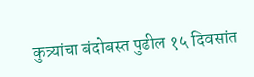कुत्र्यांचा बंदोबस्त पुढील १५ दिवसांत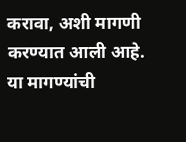करावा, अशी मागणी करण्यात आली आहे. या मागण्यांची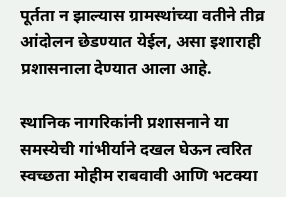पूर्तता न झाल्यास ग्रामस्थांच्या वतीने तीव्र आंदोलन छेडण्यात येईल, असा इशाराही प्रशासनाला देण्यात आला आहे.

स्थानिक नागरिकांनी प्रशासनाने या समस्येची गांभीर्याने दखल घेऊन त्वरित स्वच्छता मोहीम राबवावी आणि भटक्या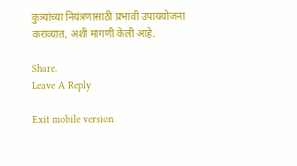कुत्र्यांच्या नियंत्रणासाठी प्रभावी उपाययोजना कराव्यात, अशी मागणी केली आहे.

Share.
Leave A Reply

Exit mobile version